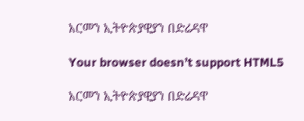አርመን ኢትዮጵያዊያን በድሬዳዋ

Your browser doesn’t support HTML5

አርመን ኢትዮጵያዊያን በድሬዳዋ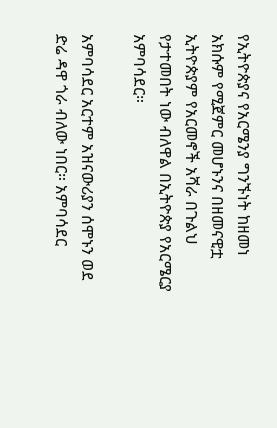የኢትዮጵያና የአርሜንያ ግንኙነት ከዘመነ አክሱም የሚጀምር መሆኑንና በዘመናዊቷ ኢትዮጵያም የአርመኖች አሻራ በጉልህ የታተመበት ነው ብለዋል በኢትዮጵያ የአርሜርያ አምባሳደር።

አምባሳደር አርተም አዝናውሪያን ሰሞኑን ወደ ድሬ ዳዋ ጎራ ብለው ነበር። አምባሳደር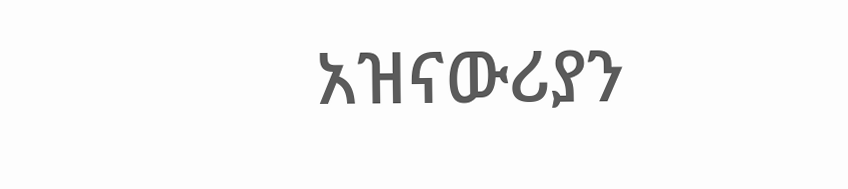አዝናውሪያን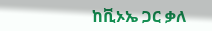ከቪኦኤ ጋር ቃለ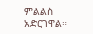ምልልስ አድርገዋል።